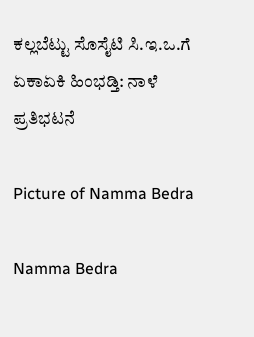ಕಲ್ಲಬೆಟ್ಟು ಸೊಸೈಟಿ ಸಿ.ಇ.ಒ.ಗೆ ಏಕಾಏಕಿ ಹಿಂಭಡ್ತಿ: ನಾಳೆ ಪ್ರತಿಭಟನೆ

Picture of Namma Bedra

Namma Bedra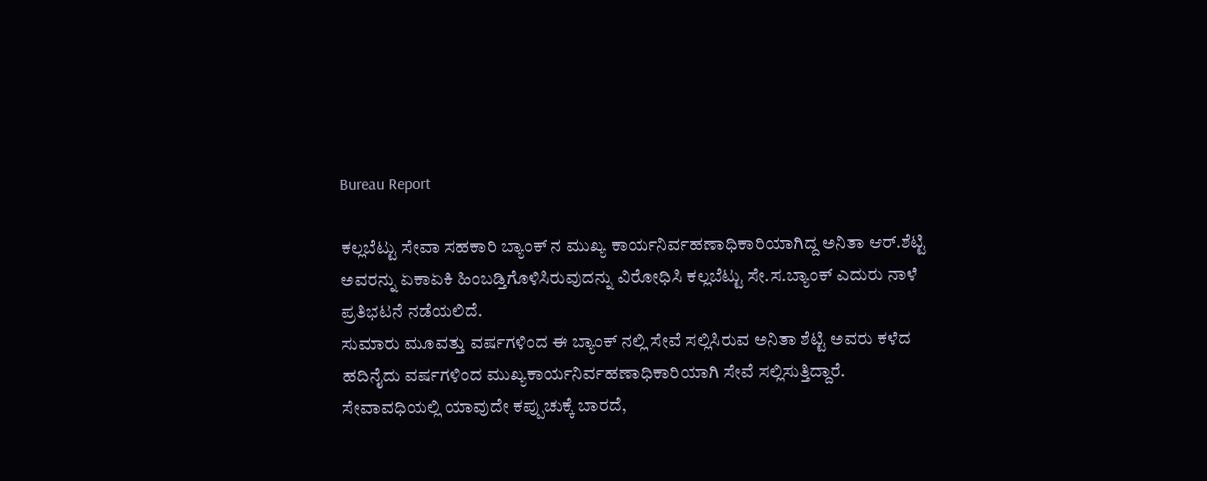Bureau Report

ಕಲ್ಲಬೆಟ್ಟು ಸೇವಾ ಸಹಕಾರಿ ಬ್ಯಾಂಕ್ ನ ಮುಖ್ಯ ಕಾರ್ಯನಿರ್ವಹಣಾಧಿಕಾರಿಯಾಗಿದ್ದ ಅನಿತಾ ಆರ್.ಶೆಟ್ಟಿ ಅವರನ್ನು ಏಕಾಏಕಿ ಹಿಂಬಡ್ತಿಗೊಳಿಸಿರುವುದನ್ನು ವಿರೋಧಿಸಿ ಕಲ್ಲಬೆಟ್ಟು ಸೇ.ಸ.ಬ್ಯಾಂಕ್ ಎದುರು ನಾಳೆ ಪ್ರತಿಭಟನೆ ನಡೆಯಲಿದೆ.
ಸುಮಾರು ಮೂವತ್ತು ವರ್ಷಗಳಿಂದ ಈ ಬ್ಯಾಂಕ್ ನಲ್ಲಿ ಸೇವೆ ಸಲ್ಲಿಸಿರುವ ಅನಿತಾ ಶೆಟ್ಟಿ ಅವರು ಕಳೆದ ಹದಿನೈದು ವರ್ಷಗಳಿಂದ ಮುಖ್ಯಕಾರ್ಯನಿರ್ವಹಣಾಧಿಕಾರಿಯಾಗಿ ಸೇವೆ ಸಲ್ಲಿಸುತ್ತಿದ್ದಾರೆ.
ಸೇವಾವಧಿಯಲ್ಲಿ ಯಾವುದೇ ಕಪ್ಪುಚುಕ್ಕೆ ಬಾರದೆ,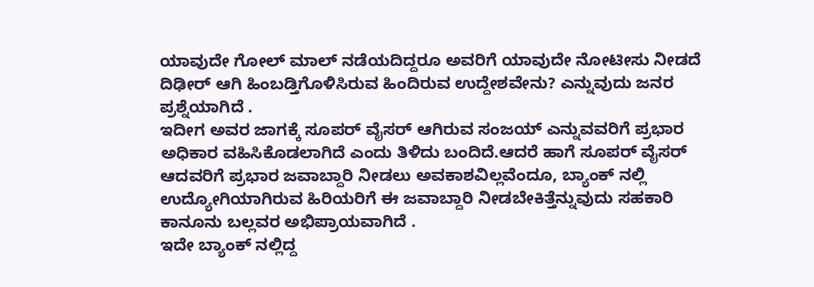ಯಾವುದೇ ಗೋಲ್ ಮಾಲ್ ನಡೆಯದಿದ್ದರೂ ಅವರಿಗೆ ಯಾವುದೇ ನೋಟೀಸು ನೀಡದೆ ದಿಢೀರ್ ಆಗಿ ಹಿಂಬಡ್ತಿಗೊಳಿಸಿರುವ ಹಿಂದಿರುವ ಉದ್ದೇಶವೇನು? ಎನ್ನುವುದು ಜನರ ಪ್ರಶ್ನೆಯಾಗಿದೆ .
ಇದೀಗ ಅವರ ಜಾಗಕ್ಕೆ ಸೂಪರ್ ವೈಸರ್ ಆಗಿರುವ ಸಂಜಯ್ ಎನ್ನುವವರಿಗೆ ಪ್ರಭಾರ ಅಧಿಕಾರ ವಹಿಸಿಕೊಡಲಾಗಿದೆ ಎಂದು ತಿಳಿದು ಬಂದಿದೆ.ಆದರೆ ಹಾಗೆ ಸೂಪರ್ ವೈಸರ್ ಆದವರಿಗೆ ಪ್ರಭಾರ ಜವಾಬ್ದಾರಿ ನೀಡಲು ಅವಕಾಶವಿಲ್ಲವೆಂದೂ, ಬ್ಯಾಂಕ್ ನಲ್ಲಿ ಉದ್ಯೋಗಿಯಾಗಿರುವ ಹಿರಿಯರಿಗೆ ಈ ಜವಾಬ್ದಾರಿ ನೀಡಬೇಕಿತ್ತೆನ್ನುವುದು ಸಹಕಾರಿ ಕಾನೂನು ಬಲ್ಲವರ ಅಭಿಪ್ರಾಯವಾಗಿದೆ .
ಇದೇ ಬ್ಯಾಂಕ್ ನಲ್ಲಿದ್ದ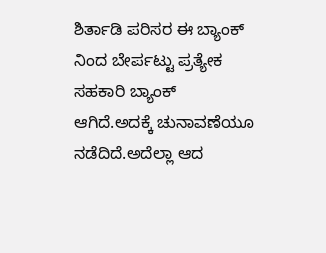ಶಿರ್ತಾಡಿ ಪರಿಸರ ಈ ಬ್ಯಾಂಕ್ ನಿಂದ ಬೇರ್ಪಟ್ಟು ಪ್ರತ್ಯೇಕ ಸಹಕಾರಿ ಬ್ಯಾಂಕ್ ಆಗಿದೆ.ಅದಕ್ಕೆ ಚುನಾವಣೆಯೂ ನಡೆದಿದೆ.ಅದೆಲ್ಲಾ ಆದ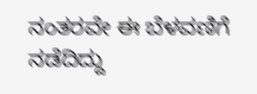ನಂತರವೇ ಈ ಬೆಳವಣಿಗೆ ನಡೆದಿದ್ದು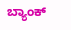ಬ್ಯಾಂಕ್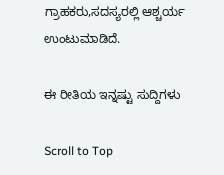ಗ್ರಾಹಕರು,ಸದಸ್ಯರಲ್ಲಿ ಆಶ್ಚರ್ಯ ಉಂಟುಮಾಡಿದೆ.

ಈ ರೀತಿಯ ಇನ್ನಷ್ಟು ಸುದ್ದಿಗಳು

Scroll to Top